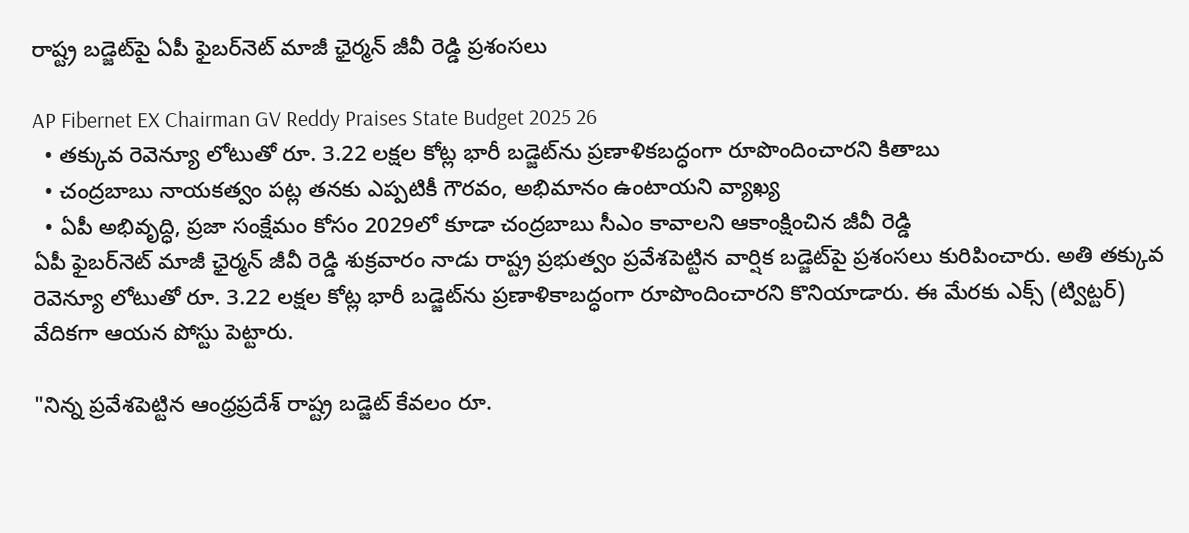రాష్ట్ర‌ బ‌డ్జెట్‌పై ఏపీ ఫైబ‌ర్‌నెట్ మాజీ ఛైర్మ‌న్ జీవీ రెడ్డి ప్ర‌శంస‌లు

AP Fibernet EX Chairman GV Reddy Praises State Budget 2025 26
  • త‌క్కువ రెవెన్యూ లోటుతో రూ. 3.22 ల‌క్ష‌ల కోట్ల భారీ బడ్జెట్‌ను ప్రణాళికబద్ధంగా రూపొందించార‌ని కితాబు
  • చంద్రబాబు నాయకత్వం పట్ల త‌న‌కు ఎప్పటికీ గౌరవం, అభిమానం ఉంటాయని వ్యాఖ్య‌
  • ఏపీ అభివృద్ధి, ప్రజా సంక్షేమం కోసం 2029లో కూడా చంద్ర‌బాబు సీఎం కావాల‌ని ఆకాంక్షించిన జీవీ రెడ్డి
ఏపీ ఫైబ‌ర్‌నెట్ మాజీ ఛైర్మ‌న్ జీవీ రెడ్డి శుక్ర‌వారం నాడు రాష్ట్ర ప్ర‌భుత్వం ప్ర‌వేశ‌పెట్టిన వార్షిక బడ్జెట్‌పై ప్ర‌శంస‌లు కురిపించారు. అతి త‌క్కువ రెవెన్యూ లోటుతో రూ. 3.22 ల‌క్ష‌ల కోట్ల భారీ బడ్జెట్‌ను ప్రణాళికాబద్ధంగా రూపొందించార‌ని కొనియాడారు. ఈ మేర‌కు ఎక్స్ (ట్విట్ట‌ర్‌) వేదిక‌గా ఆయ‌న పోస్టు పెట్టారు.

"నిన్న ప్రవేశపెట్టిన ఆంధ్రప్రదేశ్ రాష్ట్ర బడ్జెట్ కేవలం రూ.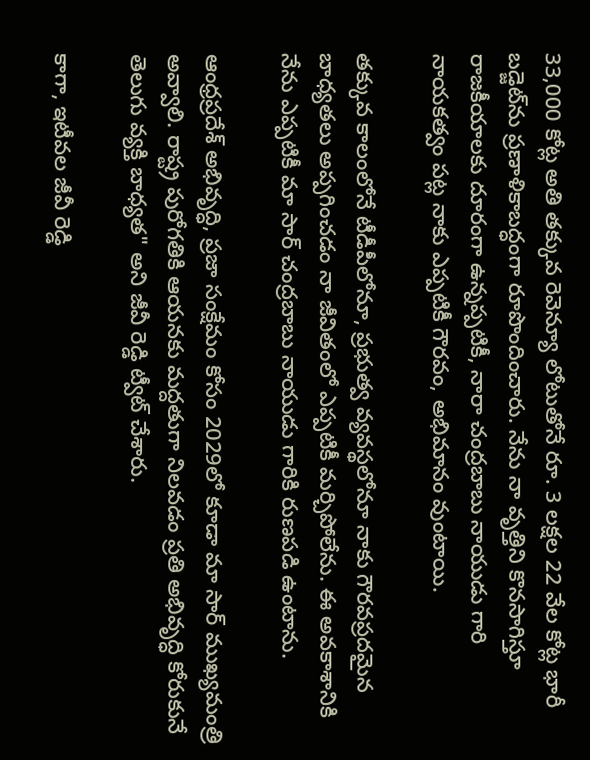33,000 కోట్ల అతి తక్కువ రెవెన్యూ లోటుతోనే రూ. 3 లక్షల 22 వేల కోట్ల భారీ బడ్జెట్‌ను ప్రణాళికాబద్ధంగా రూపొందించారు. నేను నా వృత్తిని కొనసాగిస్తూ రాజకీయాలకు దూరంగా ఉన్నప్పటికీ, నారా చంద్రబాబు నాయుడు గారి నాయకత్వం పట్ల నాకు ఎప్పటికీ గౌరవం, అభిమానం వుంటాయి.

తక్కువ కాలంలోనే టీడీపీలోనూ, ప్రభుత్వ వ్యవస్థలోనూ నాకు గౌరవప్రదమైన బాధ్యతలు అప్పగించడం నా జీవితంలో ఎప్పటికీ మర్చిపోలేను. ఈ అవకాశానికి నేను ఎప్పటికీ మా సార్ చంద్రబాబు నాయుడు గారికి రుణపడి ఉంటాను.

ఆంధ్రప్రదేశ్ అభివృద్ధి, ప్రజా సంక్షేమం కోసం 2029లో కూడా మా సార్ ముఖ్యమంత్రి అవ్వాలి. రాష్ట్ర పురోగతికి ఆయనకు మద్దతుగా నిలవడం ప్రతి అభివృద్ధి కోరుకునే తెలుగు వ్యక్తి బాధ్యత" అని జీవీ రెడ్డి ట్వీట్ చేశారు.

కాగా, ఇటీవ‌ల జీవీ రెడ్డి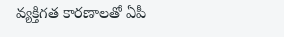వ్య‌క్తిగ‌త కార‌ణాల‌తో ఏపీ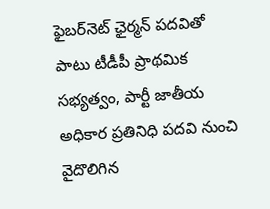ఫైబ‌ర్‌నెట్ ఛైర్మ‌న్ ప‌ద‌వితో పాటు టీడీపీ ప్రాథ‌మిక స‌భ్య‌త్వం, పార్టీ జాతీయ అధికార ప్ర‌తినిధి ప‌ద‌వి నుంచి వైదొలిగిన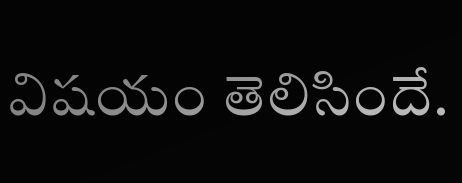విష‌యం తెలిసిందే.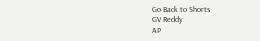Go Back to Shorts
GV Reddy
AP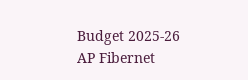Budget 2025-26
AP Fibernet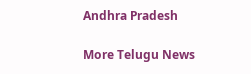Andhra Pradesh

More Telugu News